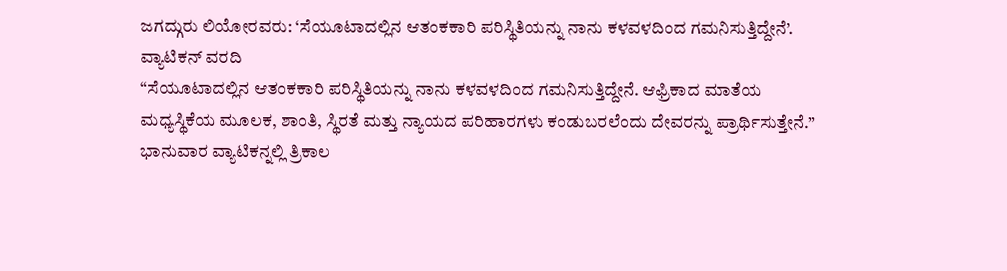ಜಗದ್ಗುರು ಲಿಯೋರವರು: ‘ಸೆಯೂಟಾದಲ್ಲಿನ ಆತಂಕಕಾರಿ ಪರಿಸ್ಥಿತಿಯನ್ನು ನಾನು ಕಳವಳದಿಂದ ಗಮನಿಸುತ್ತಿದ್ದೇನೆ’.
ವ್ಯಾಟಿಕನ್ ವರದಿ
“ಸೆಯೂಟಾದಲ್ಲಿನ ಆತಂಕಕಾರಿ ಪರಿಸ್ಥಿತಿಯನ್ನು ನಾನು ಕಳವಳದಿಂದ ಗಮನಿಸುತ್ತಿದ್ದೇನೆ. ಆಫ್ರಿಕಾದ ಮಾತೆಯ ಮಧ್ಯಸ್ಥಿಕೆಯ ಮೂಲಕ, ಶಾಂತಿ, ಸ್ಥಿರತೆ ಮತ್ತು ನ್ಯಾಯದ ಪರಿಹಾರಗಳು ಕಂಡುಬರಲೆಂದು ದೇವರನ್ನು ಪ್ರಾರ್ಥಿಸುತ್ತೇನೆ.”
ಭಾನುವಾರ ವ್ಯಾಟಿಕನ್ನಲ್ಲಿ ತ್ರಿಕಾಲ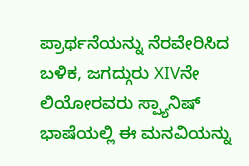ಪ್ರಾರ್ಥನೆಯನ್ನು ನೆರವೇರಿಸಿದ ಬಳಿಕ, ಜಗದ್ಗುರು XIVನೇ ಲಿಯೋರವರು ಸ್ಪ್ಯಾನಿಷ್ ಭಾಷೆಯಲ್ಲಿ ಈ ಮನವಿಯನ್ನು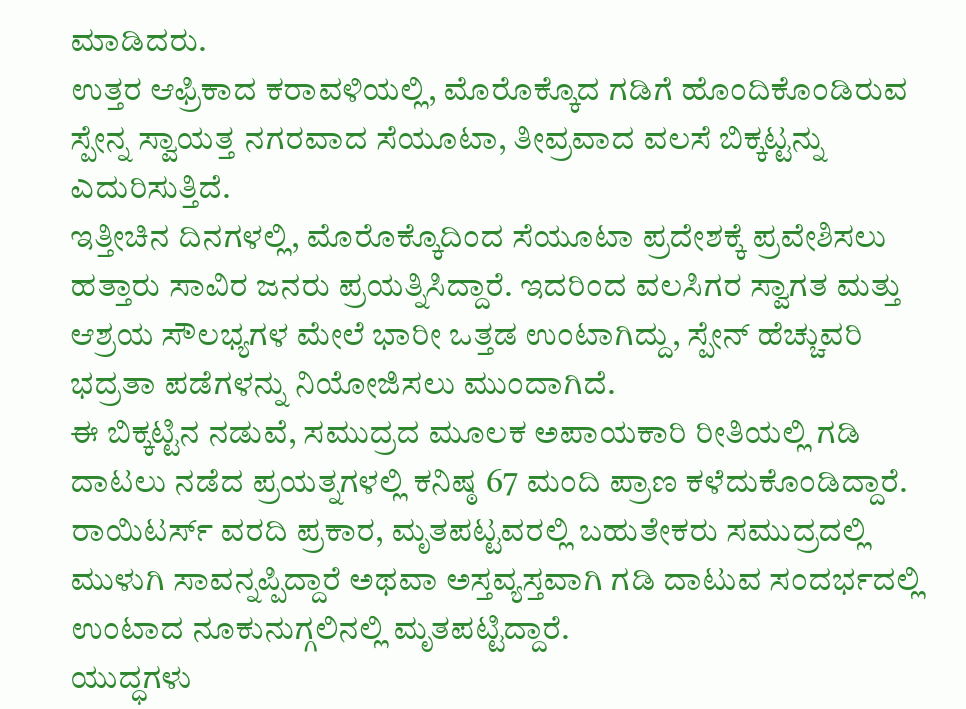ಮಾಡಿದರು.
ಉತ್ತರ ಆಫ್ರಿಕಾದ ಕರಾವಳಿಯಲ್ಲಿ, ಮೊರೊಕ್ಕೊದ ಗಡಿಗೆ ಹೊಂದಿಕೊಂಡಿರುವ ಸ್ಪೇನ್ನ ಸ್ವಾಯತ್ತ ನಗರವಾದ ಸೆಯೂಟಾ, ತೀವ್ರವಾದ ವಲಸೆ ಬಿಕ್ಕಟ್ಟನ್ನು ಎದುರಿಸುತ್ತಿದೆ.
ಇತ್ತೀಚಿನ ದಿನಗಳಲ್ಲಿ, ಮೊರೊಕ್ಕೊದಿಂದ ಸೆಯೂಟಾ ಪ್ರದೇಶಕ್ಕೆ ಪ್ರವೇಶಿಸಲು ಹತ್ತಾರು ಸಾವಿರ ಜನರು ಪ್ರಯತ್ನಿಸಿದ್ದಾರೆ. ಇದರಿಂದ ವಲಸಿಗರ ಸ್ವಾಗತ ಮತ್ತು ಆಶ್ರಯ ಸೌಲಭ್ಯಗಳ ಮೇಲೆ ಭಾರೀ ಒತ್ತಡ ಉಂಟಾಗಿದ್ದು, ಸ್ಪೇನ್ ಹೆಚ್ಚುವರಿ ಭದ್ರತಾ ಪಡೆಗಳನ್ನು ನಿಯೋಜಿಸಲು ಮುಂದಾಗಿದೆ.
ಈ ಬಿಕ್ಕಟ್ಟಿನ ನಡುವೆ, ಸಮುದ್ರದ ಮೂಲಕ ಅಪಾಯಕಾರಿ ರೀತಿಯಲ್ಲಿ ಗಡಿ ದಾಟಲು ನಡೆದ ಪ್ರಯತ್ನಗಳಲ್ಲಿ ಕನಿಷ್ಠ 67 ಮಂದಿ ಪ್ರಾಣ ಕಳೆದುಕೊಂಡಿದ್ದಾರೆ. ರಾಯಿಟರ್ಸ್ ವರದಿ ಪ್ರಕಾರ, ಮೃತಪಟ್ಟವರಲ್ಲಿ ಬಹುತೇಕರು ಸಮುದ್ರದಲ್ಲಿ ಮುಳುಗಿ ಸಾವನ್ನಪ್ಪಿದ್ದಾರೆ ಅಥವಾ ಅಸ್ತವ್ಯಸ್ತವಾಗಿ ಗಡಿ ದಾಟುವ ಸಂದರ್ಭದಲ್ಲಿ ಉಂಟಾದ ನೂಕುನುಗ್ಗಲಿನಲ್ಲಿ ಮೃತಪಟ್ಟಿದ್ದಾರೆ.
ಯುದ್ಧಗಳು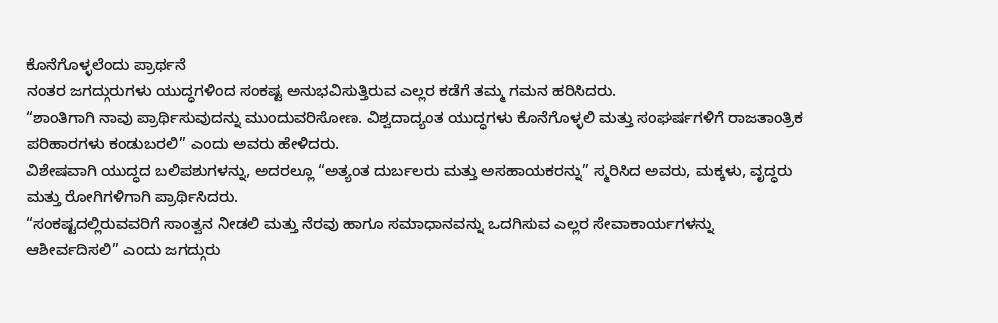ಕೊನೆಗೊಳ್ಳಲೆಂದು ಪ್ರಾರ್ಥನೆ
ನಂತರ ಜಗದ್ಗುರುಗಳು ಯುದ್ಧಗಳಿಂದ ಸಂಕಷ್ಟ ಅನುಭವಿಸುತ್ತಿರುವ ಎಲ್ಲರ ಕಡೆಗೆ ತಮ್ಮ ಗಮನ ಹರಿಸಿದರು.
“ಶಾಂತಿಗಾಗಿ ನಾವು ಪ್ರಾರ್ಥಿಸುವುದನ್ನು ಮುಂದುವರಿಸೋಣ. ವಿಶ್ವದಾದ್ಯಂತ ಯುದ್ಧಗಳು ಕೊನೆಗೊಳ್ಳಲಿ ಮತ್ತು ಸಂಘರ್ಷಗಳಿಗೆ ರಾಜತಾಂತ್ರಿಕ ಪರಿಹಾರಗಳು ಕಂಡುಬರಲಿ” ಎಂದು ಅವರು ಹೇಳಿದರು.
ವಿಶೇಷವಾಗಿ ಯುದ್ಧದ ಬಲಿಪಶುಗಳನ್ನು, ಅದರಲ್ಲೂ “ಅತ್ಯಂತ ದುರ್ಬಲರು ಮತ್ತು ಅಸಹಾಯಕರನ್ನು” ಸ್ಮರಿಸಿದ ಅವರು, ಮಕ್ಕಳು, ವೃದ್ಧರು ಮತ್ತು ರೋಗಿಗಳಿಗಾಗಿ ಪ್ರಾರ್ಥಿಸಿದರು.
“ಸಂಕಷ್ಟದಲ್ಲಿರುವವರಿಗೆ ಸಾಂತ್ವನ ನೀಡಲಿ ಮತ್ತು ನೆರವು ಹಾಗೂ ಸಮಾಧಾನವನ್ನು ಒದಗಿಸುವ ಎಲ್ಲರ ಸೇವಾಕಾರ್ಯಗಳನ್ನು ಆಶೀರ್ವದಿಸಲಿ” ಎಂದು ಜಗದ್ಗುರು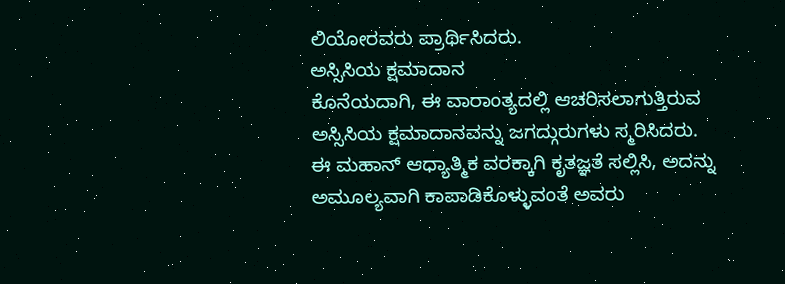ಲಿಯೋರವರು ಪ್ರಾರ್ಥಿಸಿದರು.
ಅಸ್ಸಿಸಿಯ ಕ್ಷಮಾದಾನ
ಕೊನೆಯದಾಗಿ, ಈ ವಾರಾಂತ್ಯದಲ್ಲಿ ಆಚರಿಸಲಾಗುತ್ತಿರುವ ಅಸ್ಸಿಸಿಯ ಕ್ಷಮಾದಾನವನ್ನು ಜಗದ್ಗುರುಗಳು ಸ್ಮರಿಸಿದರು. ಈ ಮಹಾನ್ ಆಧ್ಯಾತ್ಮಿಕ ವರಕ್ಕಾಗಿ ಕೃತಜ್ಞತೆ ಸಲ್ಲಿಸಿ, ಅದನ್ನು ಅಮೂಲ್ಯವಾಗಿ ಕಾಪಾಡಿಕೊಳ್ಳುವಂತೆ ಅವರು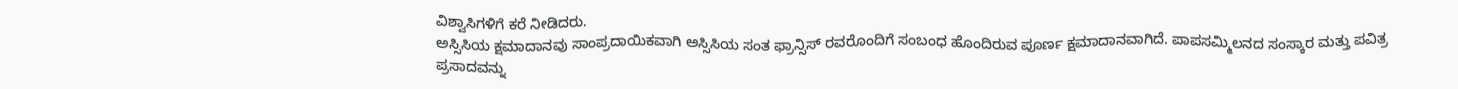ವಿಶ್ವಾಸಿಗಳಿಗೆ ಕರೆ ನೀಡಿದರು.
ಅಸ್ಸಿಸಿಯ ಕ್ಷಮಾದಾನವು ಸಾಂಪ್ರದಾಯಿಕವಾಗಿ ಅಸ್ಸಿಸಿಯ ಸಂತ ಫ್ರಾನ್ಸಿಸ್ ರವರೊಂದಿಗೆ ಸಂಬಂಧ ಹೊಂದಿರುವ ಪೂರ್ಣ ಕ್ಷಮಾದಾನವಾಗಿದೆ. ಪಾಪಸಮ್ಮಿಲನದ ಸಂಸ್ಕಾರ ಮತ್ತು ಪವಿತ್ರ ಪ್ರಸಾದವನ್ನು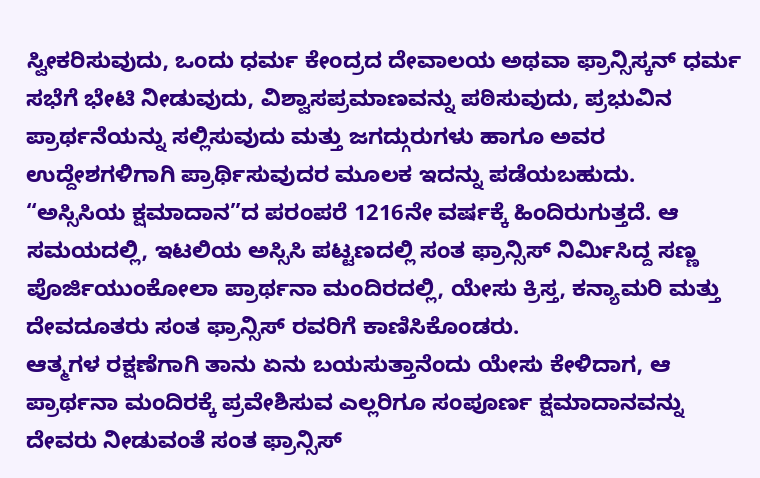ಸ್ವೀಕರಿಸುವುದು, ಒಂದು ಧರ್ಮ ಕೇಂದ್ರದ ದೇವಾಲಯ ಅಥವಾ ಫ್ರಾನ್ಸಿಸ್ಕನ್ ಧರ್ಮ ಸಭೆಗೆ ಭೇಟಿ ನೀಡುವುದು, ವಿಶ್ವಾಸಪ್ರಮಾಣವನ್ನು ಪಠಿಸುವುದು, ಪ್ರಭುವಿನ ಪ್ರಾರ್ಥನೆಯನ್ನು ಸಲ್ಲಿಸುವುದು ಮತ್ತು ಜಗದ್ಗುರುಗಳು ಹಾಗೂ ಅವರ ಉದ್ದೇಶಗಳಿಗಾಗಿ ಪ್ರಾರ್ಥಿಸುವುದರ ಮೂಲಕ ಇದನ್ನು ಪಡೆಯಬಹುದು.
“ಅಸ್ಸಿಸಿಯ ಕ್ಷಮಾದಾನ”ದ ಪರಂಪರೆ 1216ನೇ ವರ್ಷಕ್ಕೆ ಹಿಂದಿರುಗುತ್ತದೆ. ಆ ಸಮಯದಲ್ಲಿ, ಇಟಲಿಯ ಅಸ್ಸಿಸಿ ಪಟ್ಟಣದಲ್ಲಿ ಸಂತ ಫ್ರಾನ್ಸಿಸ್ ನಿರ್ಮಿಸಿದ್ದ ಸಣ್ಣ ಪೊರ್ಜಿಯುಂಕೋಲಾ ಪ್ರಾರ್ಥನಾ ಮಂದಿರದಲ್ಲಿ, ಯೇಸು ಕ್ರಿಸ್ತ, ಕನ್ಯಾಮರಿ ಮತ್ತು ದೇವದೂತರು ಸಂತ ಫ್ರಾನ್ಸಿಸ್ ರವರಿಗೆ ಕಾಣಿಸಿಕೊಂಡರು.
ಆತ್ಮಗಳ ರಕ್ಷಣೆಗಾಗಿ ತಾನು ಏನು ಬಯಸುತ್ತಾನೆಂದು ಯೇಸು ಕೇಳಿದಾಗ, ಆ ಪ್ರಾರ್ಥನಾ ಮಂದಿರಕ್ಕೆ ಪ್ರವೇಶಿಸುವ ಎಲ್ಲರಿಗೂ ಸಂಪೂರ್ಣ ಕ್ಷಮಾದಾನವನ್ನು ದೇವರು ನೀಡುವಂತೆ ಸಂತ ಫ್ರಾನ್ಸಿಸ್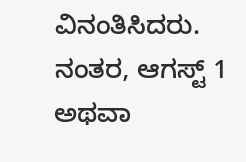ವಿನಂತಿಸಿದರು.
ನಂತರ, ಆಗಸ್ಟ್ 1 ಅಥವಾ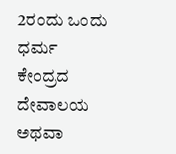2ರಂದು ಒಂದು ಧರ್ಮ ಕೇಂದ್ರದ ದೇವಾಲಯ ಅಥವಾ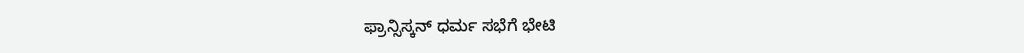ಫ್ರಾನ್ಸಿಸ್ಕನ್ ಧರ್ಮ ಸಭೆಗೆ ಭೇಟಿ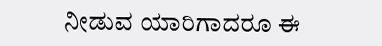ನೀಡುವ ಯಾರಿಗಾದರೂ ಈ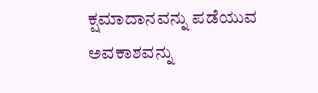ಕ್ಷಮಾದಾನವನ್ನು ಪಡೆಯುವ ಅವಕಾಶವನ್ನು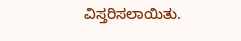ವಿಸ್ತರಿಸಲಾಯಿತು.